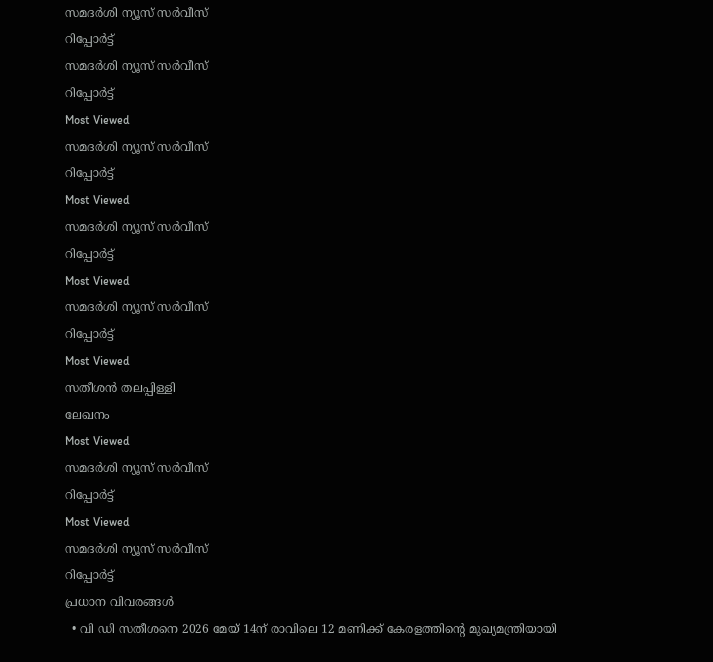സമദർശി ന്യൂസ് സർവീസ്
റിപ്പോര്‍ട്ട്
സമദർശി ന്യൂസ് സർവീസ്
റിപ്പോര്‍ട്ട്
Most Viewed
സമദർശി ന്യൂസ് സർവീസ്
റിപ്പോര്‍ട്ട്
Most Viewed
സമദർശി ന്യൂസ് സർവീസ്
റിപ്പോര്‍ട്ട്
Most Viewed
സമദർശി ന്യൂസ് സർവീസ്
റിപ്പോര്‍ട്ട്
Most Viewed
സതീശൻ തലപ്പിള്ളി
ലേഖനം
Most Viewed
സമദർശി ന്യൂസ് സർവീസ്
റിപ്പോര്‍ട്ട്
Most Viewed
സമദർശി ന്യൂസ് സർവീസ്
റിപ്പോര്‍ട്ട്
പ്രധാന വിവരങ്ങൾ
  • വി ഡി സതീശനെ 2026 മേയ് 14ന് രാവിലെ 12 മണിക്ക് കേരളത്തിന്റെ മുഖ്യമന്ത്രിയായി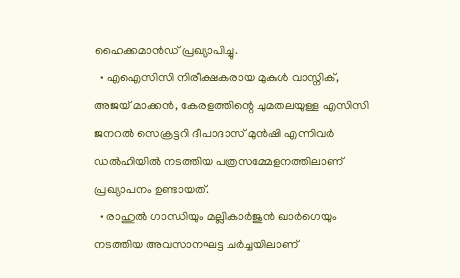ഹൈക്കമാൻഡ് പ്രഖ്യാപിച്ചു.
  • എഐസിസി നിരീക്ഷകരായ മുകുൾ വാസ്നിക്, അജയ് മാക്കൻ, കേരളത്തിന്റെ ചുമതലയുള്ള എസിസി ജനറൽ സെക്രട്ടറി ദീപാദാസ് മുൻഷി എന്നിവർ ഡൽഹിയിൽ നടത്തിയ പത്രസമ്മേളനത്തിലാണ് പ്രഖ്യാപനം ഉണ്ടായത്.
  • രാഹുൽ ഗാന്ധിയും മല്ലികാർജുൻ ഖാർഗെയും നടത്തിയ അവസാനഘട്ട ചർച്ചയിലാണ്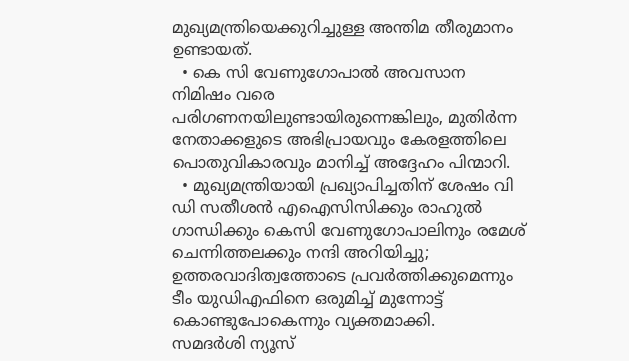മുഖ്യമന്ത്രിയെക്കുറിച്ചുള്ള അന്തിമ തീരുമാനം ഉണ്ടായത്.
  • കെ സി വേണുഗോപാൽ അവസാന നിമിഷം വരെ പരിഗണനയിലുണ്ടായിരുന്നെങ്കിലും, മുതിർന്ന നേതാക്കളുടെ അഭിപ്രായവും കേരളത്തിലെ പൊതുവികാരവും മാനിച്ച് അദ്ദേഹം പിന്മാറി.
  • മുഖ്യമന്ത്രിയായി പ്രഖ്യാപിച്ചതിന് ശേഷം വി ഡി സതീശൻ എഐസിസിക്കും രാഹുൽ ഗാന്ധിക്കും കെസി വേണുഗോപാലിനും രമേശ് ചെന്നിത്തലക്കും നന്ദി അറിയിച്ചു; ഉത്തരവാദിത്വത്തോടെ പ്രവർത്തിക്കുമെന്നും ടീം യുഡിഎഫിനെ ഒരുമിച്ച് മുന്നോട്ട് കൊണ്ടുപോകെന്നും വ്യക്തമാക്കി.
സമദർശി ന്യൂസ്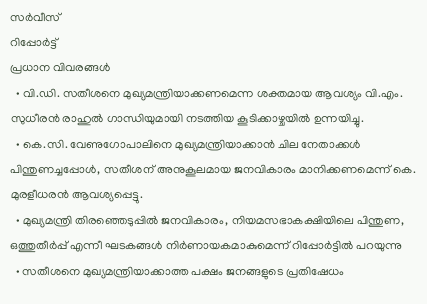സർവീസ്
റിപ്പോര്‍ട്ട്
പ്രധാന വിവരങ്ങൾ
  • വി.ഡി. സതീശനെ മുഖ്യമന്ത്രിയാക്കണമെന്ന ശക്തമായ ആവശ്യം വി.എം. സുധീരൻ രാഹുൽ ഗാന്ധിയുമായി നടത്തിയ കൂടിക്കാഴ്ചയിൽ ഉന്നയിച്ചു.
  • കെ.സി. വേണുഗോപാലിനെ മുഖ്യമന്ത്രിയാക്കാൻ ചില നേതാക്കൾ പിന്തുണച്ചപ്പോൾ, സതീശന് അനുകൂലമായ ജനവികാരം മാനിക്കണമെന്ന് കെ. മുരളീധരൻ ആവശ്യപ്പെട്ടു.
  • മുഖ്യമന്ത്രി തിരഞ്ഞെടുപ്പിൽ ജനവികാരം, നിയമസഭാകക്ഷിയിലെ പിന്തുണ, ഒത്തുതീർപ്പ് എന്നീ ഘടകങ്ങൾ നിർണായകമാകുമെന്ന് റിപ്പോർട്ടിൽ പറയുന്നു
  • സതീശനെ മുഖ്യമന്ത്രിയാക്കാത്ത പക്ഷം ജനങ്ങളുടെ പ്രതിഷേധം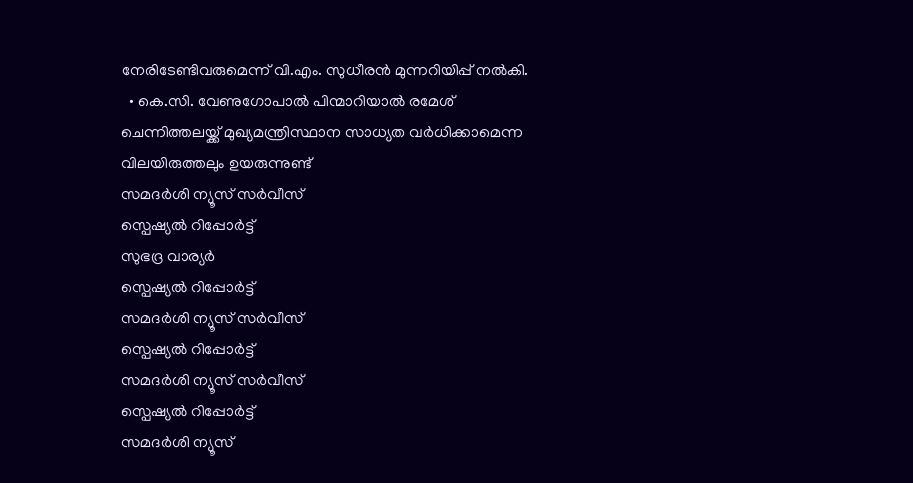നേരിടേണ്ടിവരുമെന്ന് വി.എം. സുധീരൻ മുന്നറിയിപ്പ് നൽകി.
  • കെ.സി. വേണുഗോപാൽ പിന്മാറിയാൽ രമേശ് ചെന്നിത്തലയ്ക്ക് മുഖ്യമന്ത്രിസ്ഥാന സാധ്യത വർധിക്കാമെന്ന വിലയിരുത്തലും ഉയരുന്നുണ്ട്
സമദർശി ന്യൂസ് സർവീസ്
സ്പെഷ്യൽ റിപ്പോര്‍ട്ട്
സുഭദ്ര വാര്യർ
സ്പെഷ്യൽ റിപ്പോര്‍ട്ട്
സമദർശി ന്യൂസ് സർവീസ്
സ്പെഷ്യൽ റിപ്പോര്‍ട്ട്
സമദർശി ന്യൂസ് സർവീസ്
സ്പെഷ്യൽ റിപ്പോര്‍ട്ട്
സമദർശി ന്യൂസ്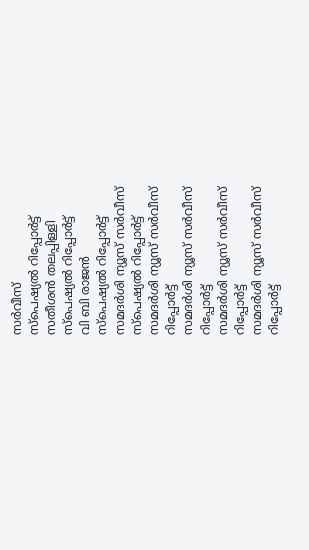സർവീസ്
സ്പെഷ്യൽ റിപ്പോര്‍ട്ട്
സതീശൻ തലപ്പിള്ളി
സ്പെഷ്യൽ റിപ്പോര്‍ട്ട്
വി ബി രാജൻ
സ്പെഷ്യൽ റിപ്പോര്‍ട്ട്
സമദർശി ന്യൂസ് സർവീസ്
സ്പെഷ്യൽ റിപ്പോര്‍ട്ട്
സമദർശി ന്യൂസ് സർവീസ്
റിപ്പോര്‍ട്ട്
സമദർശി ന്യൂസ് സർവീസ്
റിപ്പോര്‍ട്ട്
സമദർശി ന്യൂസ് സർവീസ്
റിപ്പോര്‍ട്ട്
സമദർശി ന്യൂസ് സർവീസ്
റിപ്പോര്‍ട്ട്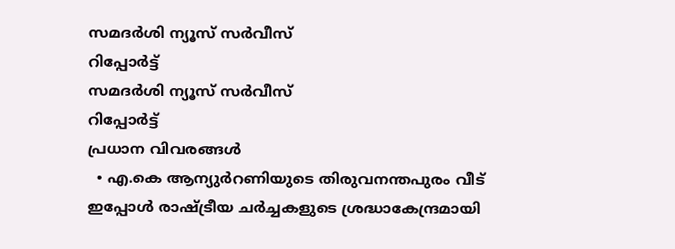സമദർശി ന്യൂസ് സർവീസ്
റിപ്പോര്‍ട്ട്
സമദർശി ന്യൂസ് സർവീസ്
റിപ്പോര്‍ട്ട്
പ്രധാന വിവരങ്ങൾ
  • എ.കെ ആന്യുർറണിയുടെ തിരുവനന്തപുരം വീട് ഇപ്പോൾ രാഷ്ട്രീയ ചർച്ചകളുടെ ശ്രദ്ധാകേന്ദ്രമായി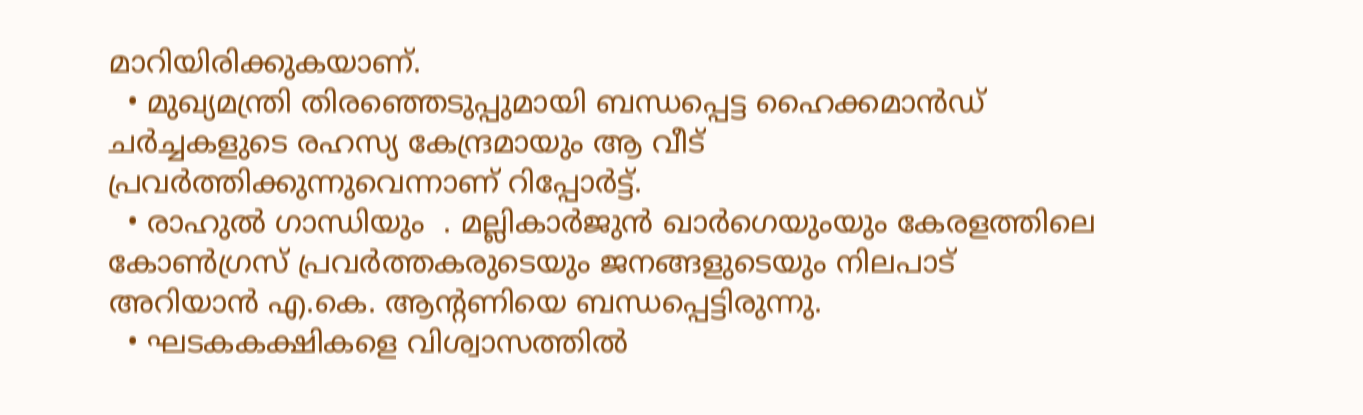മാറിയിരിക്കുകയാണ്.
  • മുഖ്യമന്ത്രി തിരഞ്ഞെടുപ്പുമായി ബന്ധപ്പെട്ട ഹൈക്കമാൻഡ് ചർച്ചകളുടെ രഹസ്യ കേന്ദ്രമായും ആ വീട് പ്രവർത്തിക്കുന്നുവെന്നാണ് റിപ്പോർട്ട്.
  • രാഹുൽ ഗാന്ധിയും  . മല്ലികാർജുൻ ഖാർഗെയുംയും കേരളത്തിലെ കോൺഗ്രസ് പ്രവർത്തകരുടെയും ജനങ്ങളുടെയും നിലപാട് അറിയാൻ എ.കെ. ആന്റണിയെ ബന്ധപ്പെട്ടിരുന്നു.
  • ഘടകകക്ഷികളെ വിശ്വാസത്തിൽ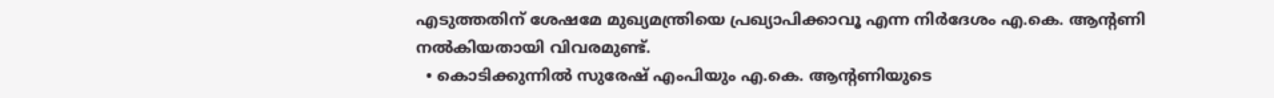എടുത്തതിന് ശേഷമേ മുഖ്യമന്ത്രിയെ പ്രഖ്യാപിക്കാവൂ എന്ന നിർദേശം എ.കെ. ആന്റണി നൽകിയതായി വിവരമുണ്ട്.
  • കൊടിക്കുന്നിൽ സുരേഷ് എംപിയും എ.കെ. ആന്റണിയുടെ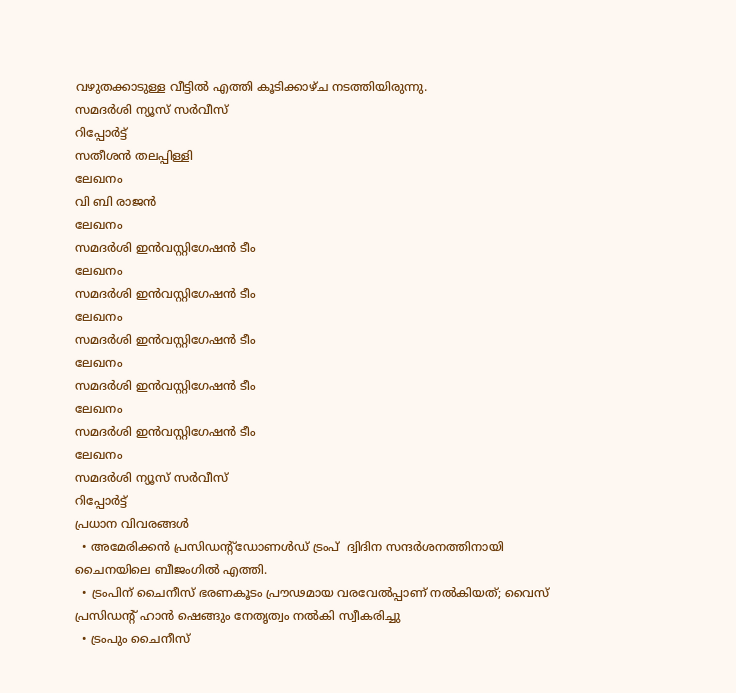വഴുതക്കാടുള്ള വീട്ടിൽ എത്തി കൂടിക്കാഴ്ച നടത്തിയിരുന്നു.
സമദർശി ന്യൂസ് സർവീസ്
റിപ്പോര്‍ട്ട്
സതീശൻ തലപ്പിള്ളി
ലേഖനം
വി ബി രാജൻ
ലേഖനം
സമദർശി ഇൻവസ്റ്റിഗേഷൻ ടീം
ലേഖനം
സമദർശി ഇൻവസ്റ്റിഗേഷൻ ടീം
ലേഖനം
സമദർശി ഇൻവസ്റ്റിഗേഷൻ ടീം
ലേഖനം
സമദർശി ഇൻവസ്റ്റിഗേഷൻ ടീം
ലേഖനം
സമദർശി ഇൻവസ്റ്റിഗേഷൻ ടീം
ലേഖനം
സമദർശി ന്യൂസ് സർവീസ്
റിപ്പോര്‍ട്ട്
പ്രധാന വിവരങ്ങൾ
  • അമേരിക്കന്‍ പ്രസിഡന്റ്ഡോണള്‍ഡ് ട്രംപ്  ദ്വിദിന സന്ദര്‍ശനത്തിനായി ചൈനയിലെ ബീജംഗില്‍ എത്തി.
  • ട്രംപിന് ചൈനീസ് ഭരണകൂടം പ്രൗഢമായ വരവേല്‍പ്പാണ് നല്‍കിയത്; വൈസ് പ്രസിഡന്റ് ഹാന്‍ ഷെങ്ങും നേതൃത്വം നല്‍കി സ്വീകരിച്ചു
  • ട്രംപും ചൈനീസ്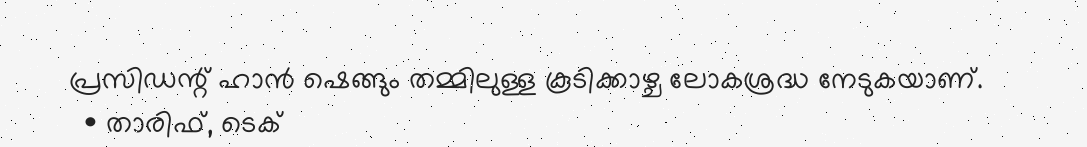പ്രസിഡന്റ് ഹാന്‍ ഷെങ്ങും തമ്മിലുള്ള കൂടിക്കാഴ്ച ലോകശ്രദ്ധ നേടുകയാണ്.
  • താരിഫ്, ടെക്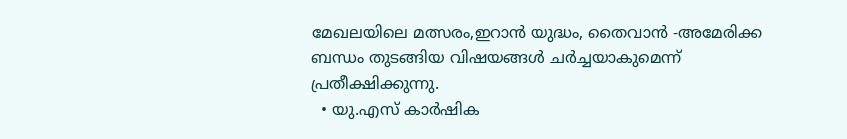മേഖലയിലെ മത്സരം,ഇറാന്‍ യുദ്ധം, തൈവാന്‍ -അമേരിക്ക ബന്ധം തുടങ്ങിയ വിഷയങ്ങള്‍ ചര്‍ച്ചയാകുമെന്ന് പ്രതീക്ഷിക്കുന്നു.
  • യു.എസ് കാര്‍ഷിക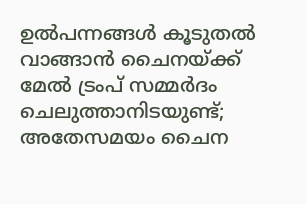ഉല്‍പന്നങ്ങള്‍ കൂടുതല്‍ വാങ്ങാന്‍ ചൈനയ്ക്ക് മേല്‍ ട്രംപ് സമ്മര്‍ദം ചെലുത്താനിടയുണ്ട്; അതേസമയം ചൈന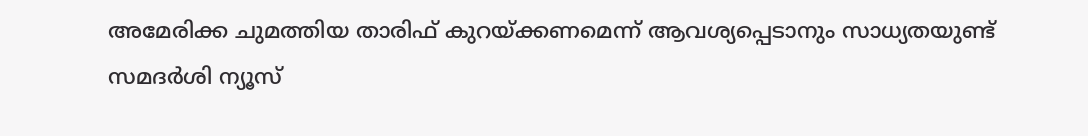അമേരിക്ക ചുമത്തിയ താരിഫ് കുറയ്ക്കണമെന്ന് ആവശ്യപ്പെടാനും സാധ്യതയുണ്ട്
സമദർശി ന്യൂസ്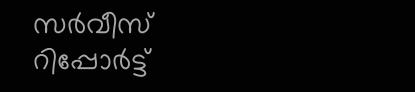സർവീസ്
റിപ്പോര്‍ട്ട്